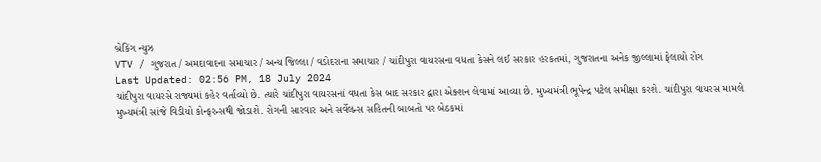બ્રેકિંગ ન્યુઝ
VTV / ગુજરાત / અમદાવાદના સમાચાર / અન્ય જિલ્લા / વડોદરાના સમાચાર / ચાંદીપુરા વાયરસના વધતા કેસને લઈ સરકાર હરકતમાં, ગુજરાતના અનેક જીલ્લામાં ફેલાયો રોગ
Last Updated: 02:56 PM, 18 July 2024
ચાંદીપુરા વાયરસે રાજ્યમાં કહેર વર્તાવ્યો છે. ત્યારે ચાંદીપુરા વાયરસનાં વધતા કેસ બાદ સરકાર દ્વારા એક્શન લેવામાં આવ્યા છે. મુખ્યમંત્રી ભૂપેન્દ્ર પટેલ સમીક્ષા કરશે. ચાંદીપુરા વાયરસ મામલે મુખ્યમંત્રી સાંજે વિડીયો કોન્ફરન્સથી જોડાશે. રોગની સારવાર અને સર્વેલન્સ સહિતની બાબતો પર બેઠકમાં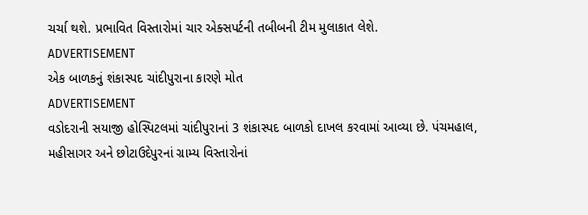ચર્ચા થશે. પ્રભાવિત વિસ્તારોમાં ચાર એક્સપર્ટની તબીબની ટીમ મુલાકાત લેશે.
ADVERTISEMENT
એક બાળકનું શંકાસ્પદ ચાંદીપુરાના કારણે મોત
ADVERTISEMENT
વડોદરાની સયાજી હોસ્પિટલમાં ચાંદીપુરાનાં 3 શંકાસ્પદ બાળકો દાખલ કરવામાં આવ્યા છે. પંચમહાલ, મહીસાગર અને છોટાઉદેપુરનાં ગ્રામ્ય વિસ્તારોનાં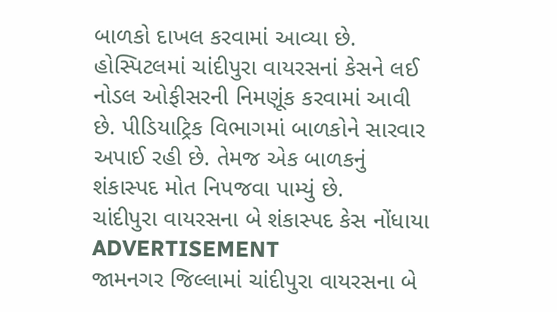બાળકો દાખલ કરવામાં આવ્યા છે. હોસ્પિટલમાં ચાંદીપુરા વાયરસનાં કેસને લઈ નોડલ ઓફીસરની નિમણૂંક કરવામાં આવી છે. પીડિયાટ્રિક વિભાગમાં બાળકોને સારવાર અપાઈ રહી છે. તેમજ એક બાળકનું શંકાસ્પદ મોત નિપજવા પામ્યું છે.
ચાંદીપુરા વાયરસના બે શંકાસ્પદ કેસ નોંધાયા
ADVERTISEMENT
જામનગર જિલ્લામાં ચાંદીપુરા વાયરસના બે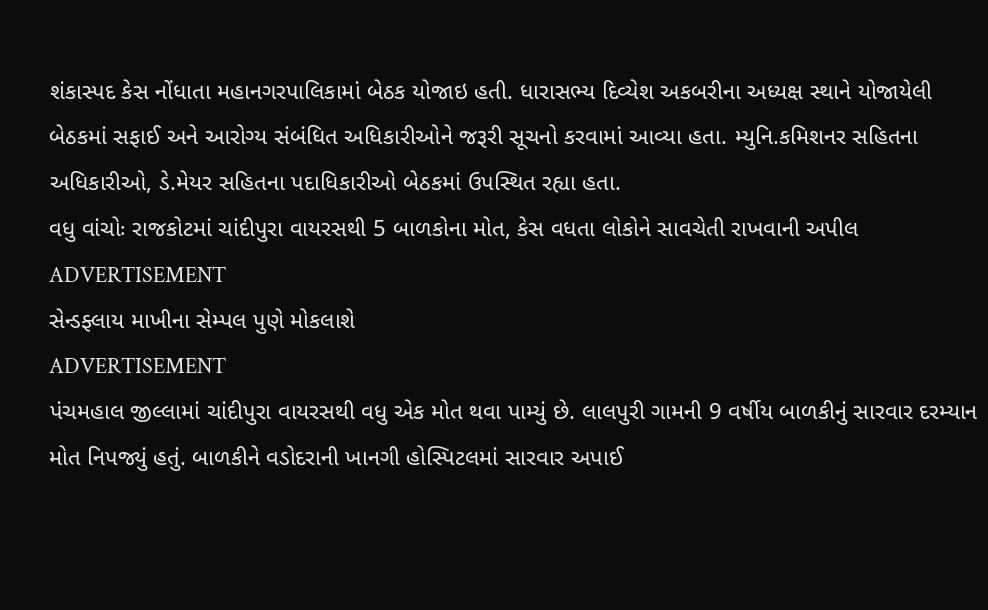શંકાસ્પદ કેસ નોંધાતા મહાનગરપાલિકામાં બેઠક યોજાઇ હતી. ધારાસભ્ય દિવ્યેશ અકબરીના અધ્યક્ષ સ્થાને યોજાયેલી બેઠકમાં સફાઈ અને આરોગ્ય સંબંધિત અધિકારીઓને જરૂરી સૂચનો કરવામાં આવ્યા હતા. મ્યુનિ.કમિશનર સહિતના અધિકારીઓ, ડે.મેયર સહિતના પદાધિકારીઓ બેઠકમાં ઉપસ્થિત રહ્યા હતા.
વધુ વાંચોઃ રાજકોટમાં ચાંદીપુરા વાયરસથી 5 બાળકોના મોત, કેસ વધતા લોકોને સાવચેતી રાખવાની અપીલ
ADVERTISEMENT
સેન્ડફ્લાય માખીના સેમ્પલ પુણે મોકલાશે
ADVERTISEMENT
પંચમહાલ જીલ્લામાં ચાંદીપુરા વાયરસથી વધુ એક મોત થવા પામ્યું છે. લાલપુરી ગામની 9 વર્ષીય બાળકીનું સારવાર દરમ્યાન મોત નિપજ્યું હતું. બાળકીને વડોદરાની ખાનગી હોસ્પિટલમાં સારવાર અપાઈ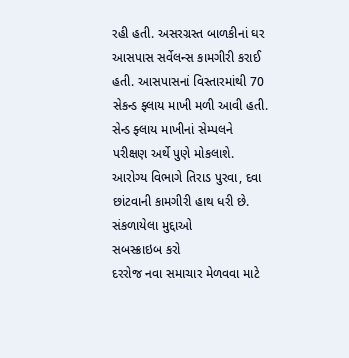રહી હતી. અસરગ્રસ્ત બાળકીનાં ઘર આસપાસ સર્વેલન્સ કામગીરી કરાઈ હતી. આસપાસનાં વિસ્તારમાંથી 70 સેકન્ડ ફ્લાય માખી મળી આવી હતી. સેન્ડ ફ્લાય માખીનાં સેમ્પલને પરીક્ષણ અર્થે પુણે મોકલાશે. આરોગ્ય વિભાગે તિરાડ પુરવા, દવા છાંટવાની કામગીરી હાથ ધરી છે.
સંકળાયેલા મુદ્દાઓ
સબસ્ક્રાઇબ કરો
દરરોજ નવા સમાચાર મેળવવા માટે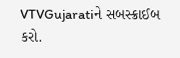VTVGujaratiને સબસ્ક્રાઈબ કરો.